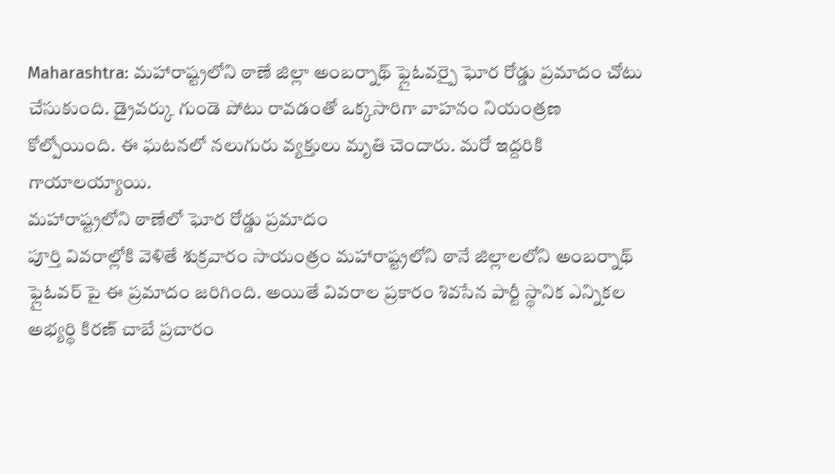Maharashtra: మహారాష్ట్రలోని ఠాణే జిల్లా అంబర్నాథ్ ఫ్లైఓవర్పై ఘోర రోడ్డు ప్రమాదం చోటు చేసుకుంది. డ్రైవర్కు గుండె పోటు రావడంతో ఒక్కసారిగా వాహనం నియంత్రణ కోల్పోయింది. ఈ ఘటనలో నలుగురు వ్యక్తులు మృతి చెందారు. మరో ఇద్దరికి గాయాలయ్యాయి.
మహారాష్ట్రలోని ఠాణేలో ఘోర రోడ్డు ప్రమాదం
పూర్తి వివరాల్లోకి వెళితే శుక్రవారం సాయంత్రం మహారాష్ట్రలోని ఠానే జిల్లాలలోని అంబర్నాథ్ ఫ్లైఓవర్ పై ఈ ప్రమాదం జరిగింది. అయితే వివరాల ప్రకారం శివసేన పార్టీ స్థానిక ఎన్నికల అభ్యర్థి కిరణ్ చాబే ప్రచారం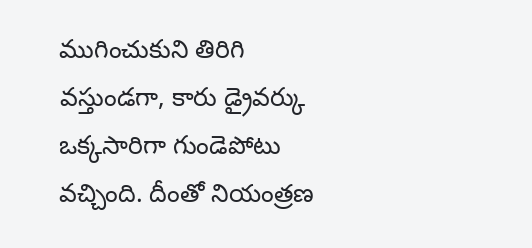ముగించుకుని తిరిగి వస్తుండగా, కారు డ్రైవర్కు ఒక్కసారిగా గుండెపోటు వచ్చింది. దీంతో నియంత్రణ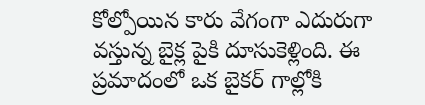కోల్పోయిన కారు వేగంగా ఎదురుగా వస్తున్న బైక్ల పైకి దూసుకెళ్లింది. ఈ ప్రమాదంలో ఒక బైకర్ గాల్లోకి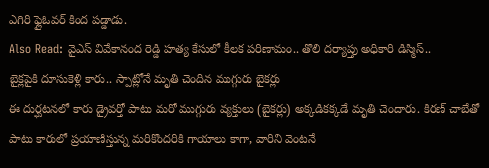ఎగిరి ఫ్లైఓవర్ కింద పడ్డాడు.
Also Read: వైఎస్ వివేకానంద రెడ్డి హత్య కేసులో కీలక పరిణామం.. తొలి దర్యాప్తు అధికారి డిస్మిస్..
బైక్లపైకి దూసుకెళ్లి కారు.. స్పాట్లోనే మృతి చెందిన ముగ్గురు బైకర్లు
ఈ దుర్ఘటనలో కారు డ్రైవర్తో పాటు మరో ముగ్గురు వ్యక్తులు (బైకర్లు) అక్కడికక్కడే మృతి చెందారు. కిరణ్ చాబేతో పాటు కారులో ప్రయాణిస్తున్న మరికొందరికి గాయాలు కాగా, వారిని వెంటనే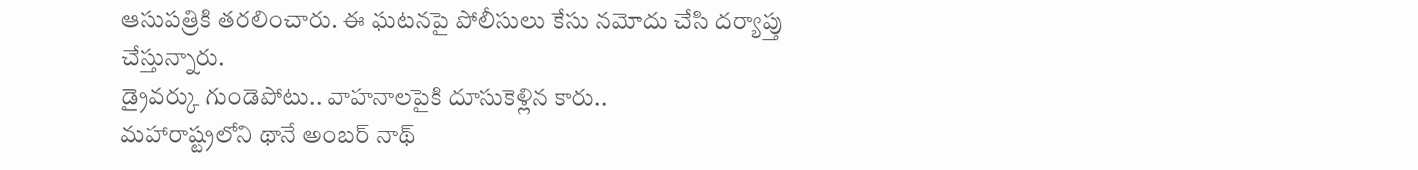ఆసుపత్రికి తరలించారు. ఈ ఘటనపై పోలీసులు కేసు నమోదు చేసి దర్యాప్తు చేస్తున్నారు.
డ్రైవర్కు గుండెపోటు.. వాహనాలపైకి దూసుకెళ్లిన కారు..
మహారాష్ట్రలోని థానే అంబర్ నాథ్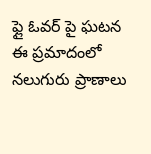ఫ్లై ఓవర్ పై ఘటన
ఈ ప్రమాదంలో నలుగురు ప్రాణాలు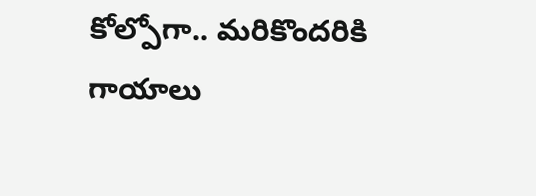కోల్పోగా.. మరికొందరికి గాయాలు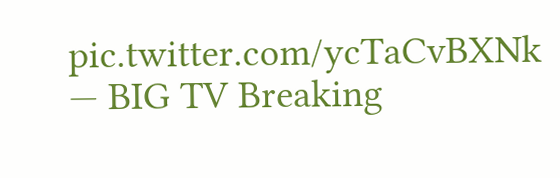pic.twitter.com/ycTaCvBXNk
— BIG TV Breaking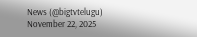News (@bigtvtelugu) November 22, 2025